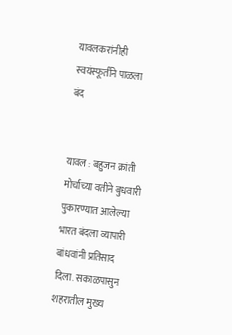यावलकरांनीही स्वयंस्फूर्तीने पाळला बंद


यावल : बहुजन क्रांती मोर्चाच्या वतीने बुधवारी पुकारण्यात आलेल्या भारत बंदला व्यापारी बांधवांनी प्रतिसाद दिला. सकाळपासुन शहरातील मुख्य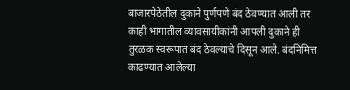बाजारपेठेतील दुकाने पुर्णपणे बंद ठेवण्यात आली तर काही भागातील व्यावसायीकांनी आपली दुकाने ही तुरळक स्वरूपात बंद ठेवल्याचे दिसून आले. बंदनिमित्त काढण्यात आलेल्या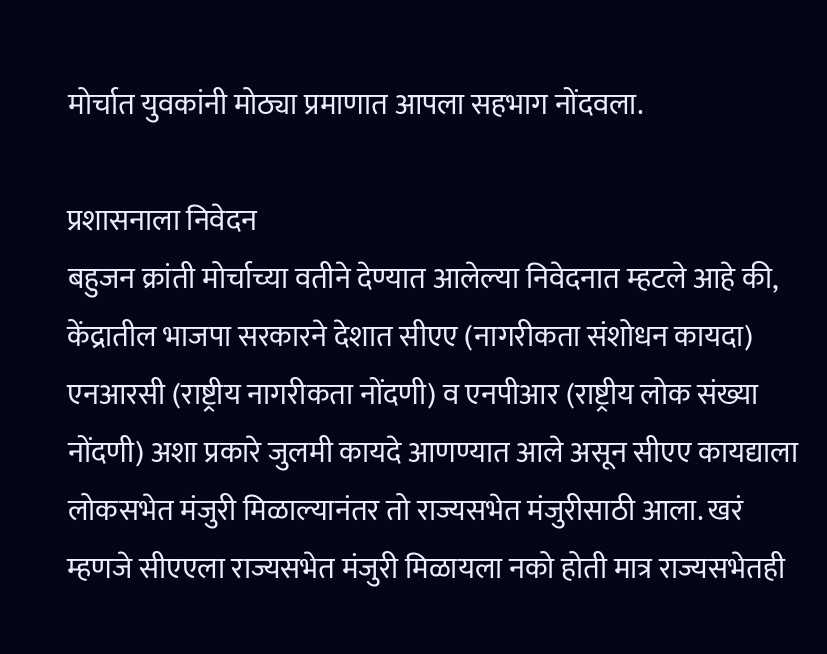मोर्चात युवकांनी मोठ्या प्रमाणात आपला सहभाग नोंदवला.

प्रशासनाला निवेदन
बहुजन क्रांती मोर्चाच्या वतीने देण्यात आलेल्या निवेदनात म्हटले आहे की, केंद्रातील भाजपा सरकारने देशात सीएए (नागरीकता संशोधन कायदा) एनआरसी (राष्ट्रीय नागरीकता नोंदणी) व एनपीआर (राष्ट्रीय लोक संख्या नोंदणी) अशा प्रकारे जुलमी कायदे आणण्यात आले असून सीएए कायद्याला लोकसभेत मंजुरी मिळाल्यानंतर तो राज्यसभेत मंजुरीसाठी आला. खरं म्हणजे सीएएला राज्यसभेत मंजुरी मिळायला नको होती मात्र राज्यसभेतही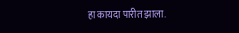हा कायदा पारीत झाला.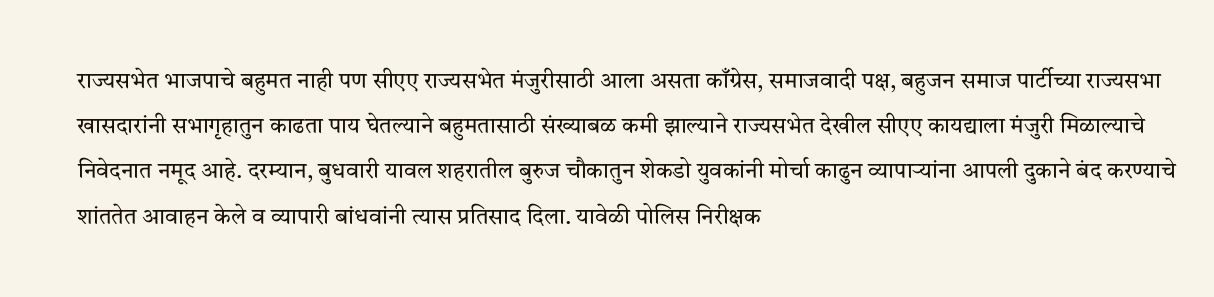राज्यसभेत भाजपाचे बहुमत नाही पण सीएए राज्यसभेत मंजुरीसाठी आला असता काँग्रेस, समाजवादी पक्ष, बहुजन समाज पार्टीच्या राज्यसभा खासदारांनी सभागृहातुन काढता पाय घेतल्याने बहुमतासाठी संख्याबळ कमी झाल्याने राज्यसभेत देखील सीएए कायद्याला मंजुरी मिळाल्याचे निवेदनात नमूद आहे. दरम्यान, बुधवारी यावल शहरातील बुरुज चौकातुन शेकडो युवकांनी मोर्चा काढुन व्यापार्‍यांना आपली दुकाने बंद करण्याचे शांततेत आवाहन केले व व्यापारी बांधवांनी त्यास प्रतिसाद दिला. यावेळी पोलिस निरीक्षक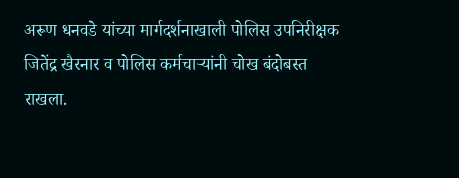अरूण धनवडे यांच्या मार्गदर्शनाखाली पोलिस उपनिरीक्षक जितेंद्र खैरनार व पोलिस कर्मचार्‍यांनी चोख बंदोबस्त राखला.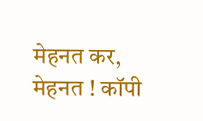मेहनत कर, मेहनत ! कॉपी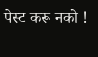पेस्ट करू नको !